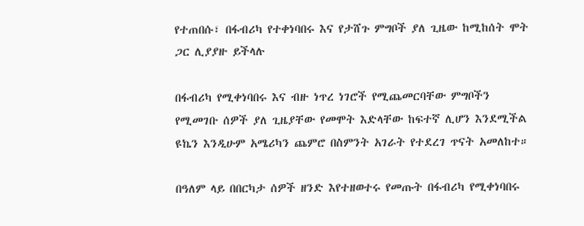የተጠበሱ፣ በፋብሪካ የተቀነባበሩ እና የታሸጉ ምግቦች ያለ ጊዜው ከሚከሰት ሞት ጋር ሊያያዙ ይችላሉ

በፋብሪካ የሚቀነባበሩ እና ብዙ ነጥረ ነገሮች የሚጨመርባቸው ምግቦችን የሚመገቡ ሰዎች ያለ ጊዜያቸው የመሞት እድላቸው ከፍተኛ ሊሆን እንደሚችል ዩኬን እንዲሁም አሜሪካን ጨምሮ በስምንት አገራት የተደረገ ጥናት አመለከተ።

በዓለም ላይ በበርካታ ሰዎች ዘንድ እየተዘወተሩ የመጡት በፋብሪካ የሚቀነባበሩ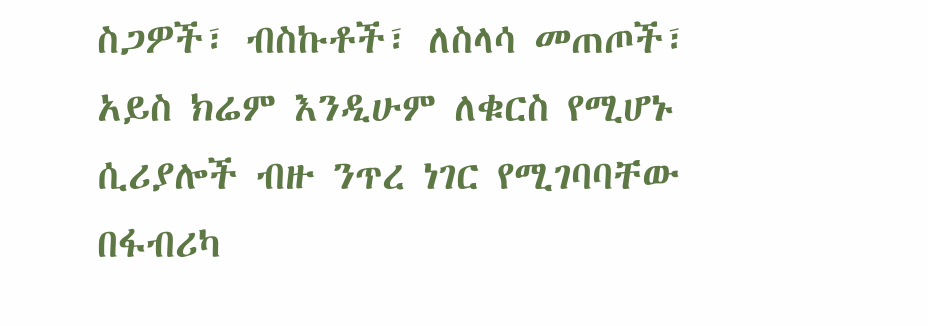ስጋዎች፣ ብስኩቶች፣ ለስላሳ መጠጦች፣ አይስ ክሬም እንዲሁም ለቁርስ የሚሆኑ ሲሪያሎች ብዙ ንጥረ ነገር የሚገባባቸው በፋብሪካ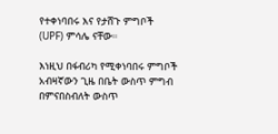የተቀነባበሩ እና የታሸጉ ምግቦች (UPF) ምሳሌ ናቸው።

እነዚህ በፋብሪካ የሚቀነባበሩ ምግቦች አብዛኛውን ጊዜ በቤት ውስጥ ምግብ በምናበስብለት ውስጥ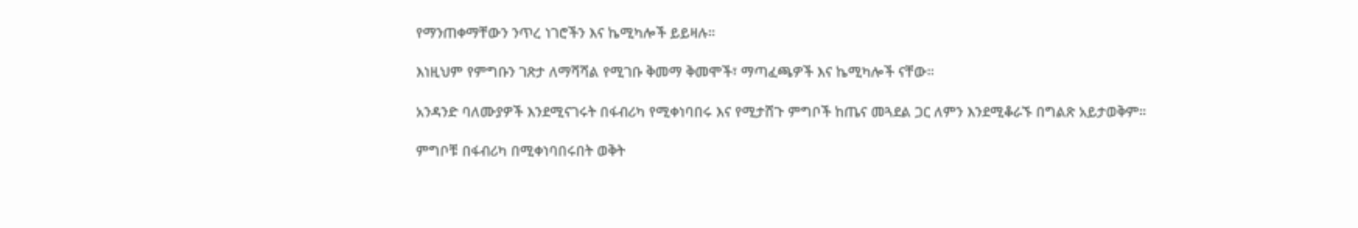የማንጠቀማቸውን ንጥረ ነገሮችን እና ኬሚካሎች ይይዛሉ።

እነዚህም የምግቡን ገጽታ ለማሻሻል የሚገቡ ቅመማ ቅመሞች፣ ማጣፈጫዎች እና ኬሚካሎች ናቸው።

አንዳንድ ባለሙያዎች እንደሚናገሩት በፋብሪካ የሚቀነባበሩ እና የሚታሸጉ ምግቦች ከጤና መጓደል ጋር ለምን እንደሚቆራኙ በግልጽ አይታወቅም።

ምግቦቹ በፋብሪካ በሚቀነባበሩበት ወቅት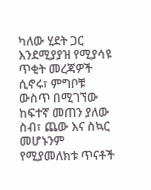ካለው ሂደት ጋር እንደሚያያዝ የሚያሳዩ ጥቂት መረጃዎች ሲኖሩ፣ ምግቦቹ ውስጥ በሚገኘው ከፍተኛ መጠን ያለው ስብ፣ ጨው እና ስኳር መሆኑንም የሚያመለክቱ ጥናቶች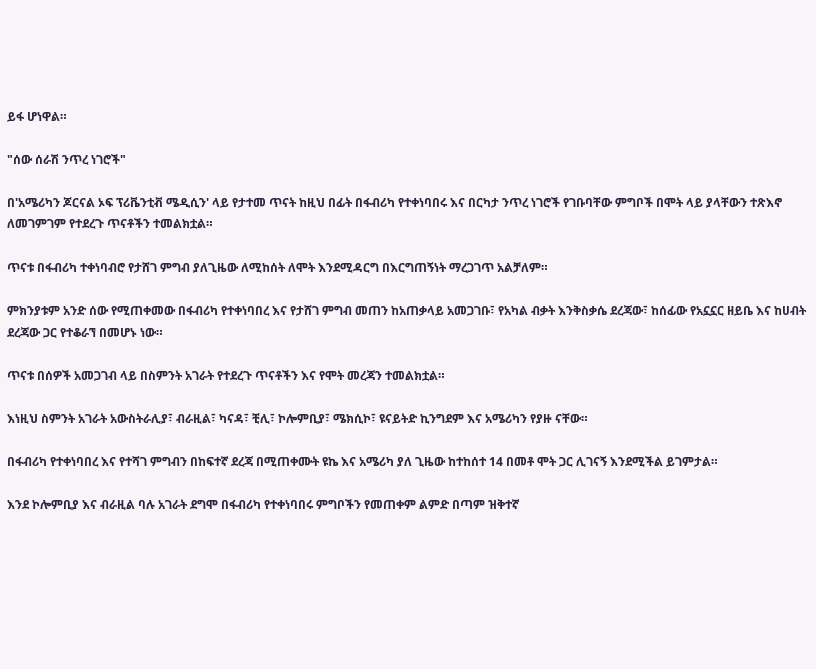ይፋ ሆነዋል።

"ሰው ሰራሽ ንጥረ ነገሮች"

በ'አሜሪካን ጆርናል ኦፍ ፕሪቬንቲቭ ሜዲሲን' ላይ የታተመ ጥናት ከዚህ በፊት በፋብሪካ የተቀነባበሩ እና በርካታ ንጥረ ነገሮች የገቡባቸው ምግቦች በሞት ላይ ያላቸውን ተጽእኖ ለመገምገም የተደረጉ ጥናቶችን ተመልክቷል።

ጥናቱ በፋብሪካ ተቀነባብሮ የታሸገ ምግብ ያለጊዜው ለሚከሰት ለሞት እንደሚዳርግ በእርግጠኝነት ማረጋገጥ አልቻለም።

ምክንያቱም አንድ ሰው የሚጠቀመው በፋብሪካ የተቀነባበረ እና የታሸገ ምግብ መጠን ከአጠቃላይ አመጋገቡ፣ የአካል ብቃት እንቅስቃሴ ደረጃው፣ ከሰፊው የአኗኗር ዘይቤ እና ከሀብት ደረጃው ጋር የተቆራኘ በመሆኑ ነው።

ጥናቱ በሰዎች አመጋገብ ላይ በስምንት አገራት የተደረጉ ጥናቶችን እና የሞት መረጃን ተመልክቷል።

እነዚህ ስምንት አገራት አውስትራሊያ፣ ብራዚል፣ ካናዳ፣ ቺሊ፣ ኮሎምቢያ፣ ሜክሲኮ፣ ዩናይትድ ኪንግደም እና አሜሪካን የያዙ ናቸው።

በፋብሪካ የተቀነባበረ እና የተሻገ ምግብን በከፍተኛ ደረጃ በሚጠቀሙት ዩኬ እና አሜሪካ ያለ ጊዜው ከተከሰተ 14 በመቶ ሞት ጋር ሊገናኝ እንደሚችል ይገምታል።

እንደ ኮሎምቢያ እና ብራዚል ባሉ አገራት ደግሞ በፋብሪካ የተቀነባበሩ ምግቦችን የመጠቀም ልምድ በጣም ዝቅተኛ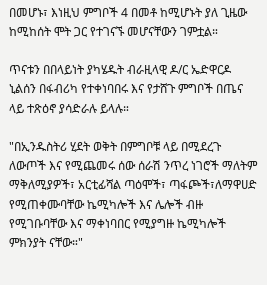በመሆኑ፣ እነዚህ ምግቦች 4 በመቶ ከሚሆኑት ያለ ጊዜው ከሚከሰት ሞት ጋር የተገናኙ መሆናቸውን ገምቷል።

ጥናቱን በበላይነት ያካሄዱት ብራዚላዊ ዶ/ር ኤድዋርዶ ኒልሰን በፋብሪካ የተቀነባበሩ እና የታሸጉ ምግቦች በጤና ላይ ተጽዕኖ ያሳድራሉ ይላሉ።

"በኢንዱስትሪ ሂደት ወቅት በምግቦቹ ላይ በሚደረጉ ለውጦች እና የሚጨመሩ ሰው ሰራሽ ንጥረ ነገሮች ማለትም ማቅለሚያዎች፣ አርቲፊሻል ጣዕሞች፣ ጣፋጮች፣ለማዋሀድ የሚጠቀሙባቸው ኬሚካሎች እና ሌሎች ብዙ የሚገቡባቸው እና ማቀነባበር የሚያግዙ ኬሚካሎች ምክንያት ናቸው።"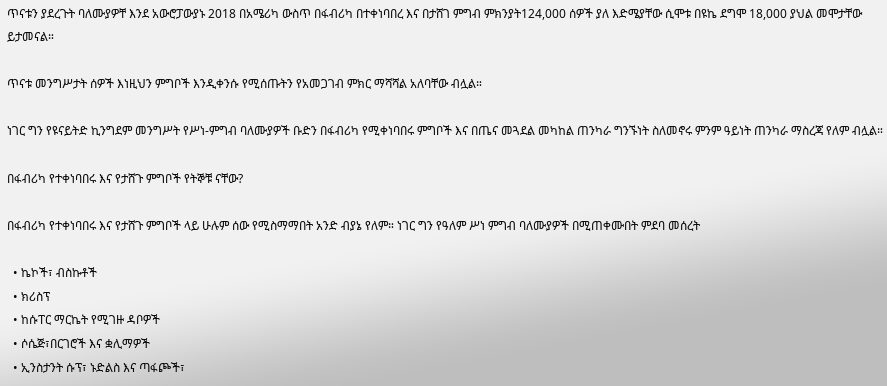ጥናቱን ያደረጉት ባለሙያዎቸ እንደ አውሮፓውያኑ 2018 በአሜሪካ ውስጥ በፋብሪካ በተቀነባበረ እና በታሸገ ምግብ ምክንያት124,000 ሰዎች ያለ እድሜያቸው ሲሞቱ በዩኬ ደግሞ 18,000 ያህል መሞታቸው ይታመናል።

ጥናቱ መንግሥታት ሰዎች እነዚህን ምግቦች እንዲቀንሱ የሚሰጡትን የአመጋገብ ምክር ማሻሻል አለባቸው ብሏል።

ነገር ግን የዩናይትድ ኪንግደም መንግሥት የሥነ-ምግብ ባለሙያዎች ቡድን በፋብሪካ የሚቀነባበሩ ምግቦች እና በጤና መጓደል መካከል ጠንካራ ግንኙነት ስለመኖሩ ምንም ዓይነት ጠንካራ ማስረጃ የለም ብሏል።

በፋብሪካ የተቀነባበሩ እና የታሸጉ ምግቦች የትኞቹ ናቸው?

በፋብሪካ የተቀነባበሩ እና የታሸጉ ምግቦች ላይ ሁሉም ሰው የሚስማማበት አንድ ብያኔ የለም። ነገር ግን የዓለም ሥነ ምግብ ባለሙያዎች በሚጠቀሙበት ምደባ መሰረት

  • ኬኮች፣ ብስኩቶች
  • ክሪስፕ
  • ከሱፐር ማርኬት የሚገዙ ዳቦዎች
  • ሶሴጅ፣በርገሮች እና ቋሊማዎች
  • ኢንስታንት ሱፕ፣ ኑድልስ እና ጣፋጮች፣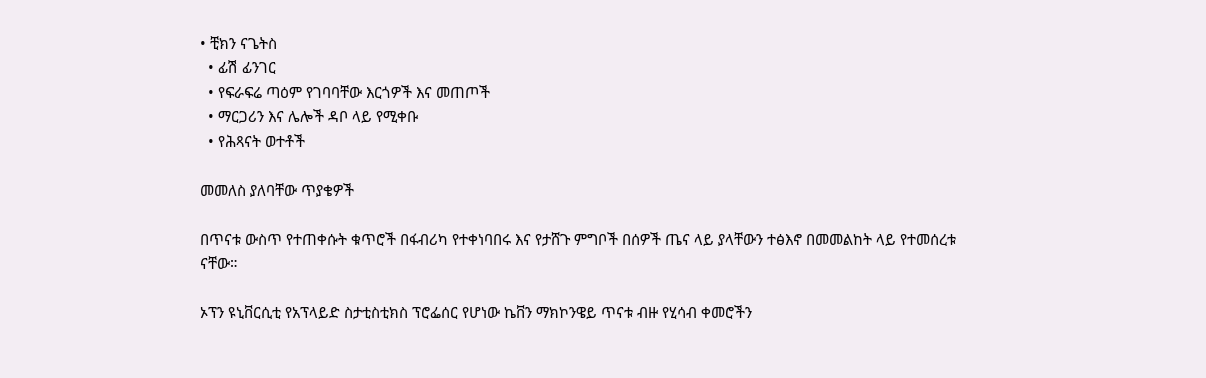• ቺክን ናጌትስ
  • ፊሽ ፊንገር
  • የፍራፍሬ ጣዕም የገባባቸው እርጎዎች እና መጠጦች
  • ማርጋሪን እና ሌሎች ዳቦ ላይ የሚቀቡ
  • የሕጻናት ወተቶች

መመለስ ያለባቸው ጥያቄዎች

በጥናቱ ውስጥ የተጠቀሱት ቁጥሮች በፋብሪካ የተቀነባበሩ እና የታሸጉ ምግቦች በሰዎች ጤና ላይ ያላቸውን ተፅእኖ በመመልከት ላይ የተመሰረቱ ናቸው።

ኦፕን ዩኒቨርሲቲ የአፕላይድ ስታቲስቲክስ ፕሮፌሰር የሆነው ኬቨን ማክኮንዌይ ጥናቱ ብዙ የሂሳብ ቀመሮችን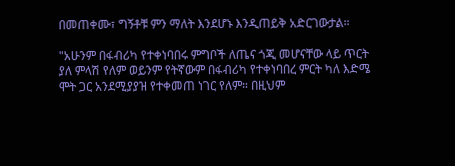በመጠቀሙ፣ ግኝቶቹ ምን ማለት እንደሆኑ እንዲጠይቅ አድርገውታል።

"አሁንም በፋብሪካ የተቀነባበሩ ምግቦች ለጤና ጎጂ መሆናቸው ላይ ጥርት ያለ ምላሽ የለም ወይንም የትኛውም በፋብሪካ የተቀነባበረ ምርት ካለ እድሜ ሞት ጋር አንደሚያያዝ የተቀመጠ ነገር የለም። በዚህም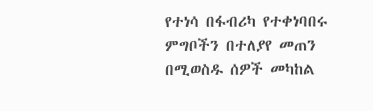የተነሳ በፋብሪካ የተቀነባበሩ ምግቦችን በተለያየ መጠን በሚወስዱ ሰዎች መካከል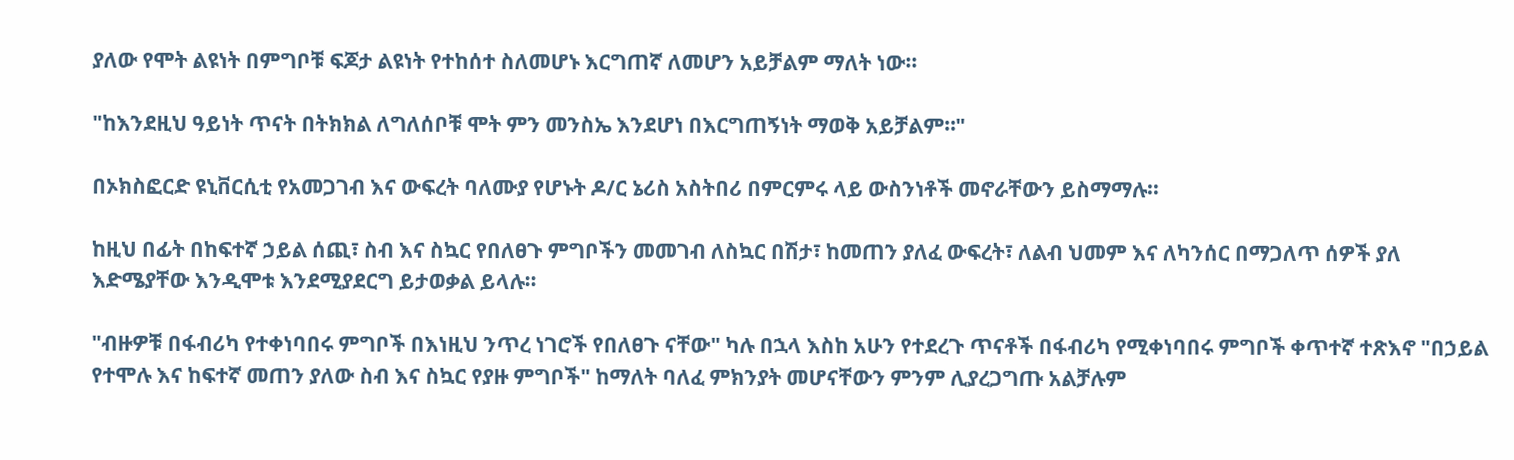ያለው የሞት ልዩነት በምግቦቹ ፍጆታ ልዩነት የተከሰተ ስለመሆኑ እርግጠኛ ለመሆን አይቻልም ማለት ነው።

"ከእንደዚህ ዓይነት ጥናት በትክክል ለግለሰቦቹ ሞት ምን መንስኤ እንደሆነ በእርግጠኝነት ማወቅ አይቻልም።"

በኦክስፎርድ ዩኒቨርሲቲ የአመጋገብ እና ውፍረት ባለሙያ የሆኑት ዶ/ር ኔሪስ አስትበሪ በምርምሩ ላይ ውስንነቶች መኖራቸውን ይስማማሉ።

ከዚህ በፊት በከፍተኛ ኃይል ሰጪ፣ ስብ እና ስኳር የበለፀጉ ምግቦችን መመገብ ለስኳር በሽታ፣ ከመጠን ያለፈ ውፍረት፣ ለልብ ህመም እና ለካንሰር በማጋለጥ ሰዎች ያለ እድሜያቸው እንዲሞቱ እንደሚያደርግ ይታወቃል ይላሉ።

"ብዙዎቹ በፋብሪካ የተቀነባበሩ ምግቦች በእነዚህ ንጥረ ነገሮች የበለፀጉ ናቸው" ካሉ በኋላ እስከ አሁን የተደረጉ ጥናቶች በፋብሪካ የሚቀነባበሩ ምግቦች ቀጥተኛ ተጽእኖ "በኃይል የተሞሉ እና ከፍተኛ መጠን ያለው ስብ እና ስኳር የያዙ ምግቦች" ከማለት ባለፈ ምክንያት መሆናቸውን ምንም ሊያረጋግጡ አልቻሉም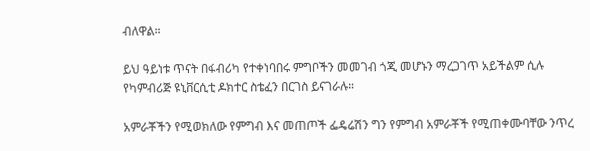ብለዋል።

ይህ ዓይነቱ ጥናት በፋብሪካ የተቀነባበሩ ምግቦችን መመገብ ጎጂ መሆኑን ማረጋገጥ አይችልም ሲሉ የካምብሪጅ ዩኒቨርሲቲ ዶክተር ስቴፈን በርገስ ይናገራሉ።

አምራቾችን የሚወክለው የምግብ እና መጠጦች ፌዴሬሽን ግን የምግብ አምራቾች የሚጠቀሙባቸው ንጥረ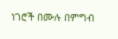ነገሮች በሙሉ በምግብ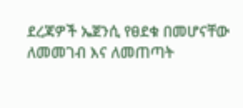ደረጃዎች ኤጀንሲ የፀደቁ በመሆናቸው ለመመገብ እና ለመጠጣት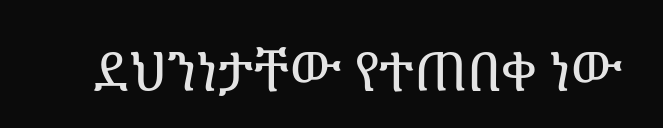ደህንነታቸው የተጠበቀ ነው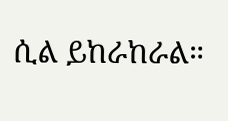ሲል ይከራከራል።